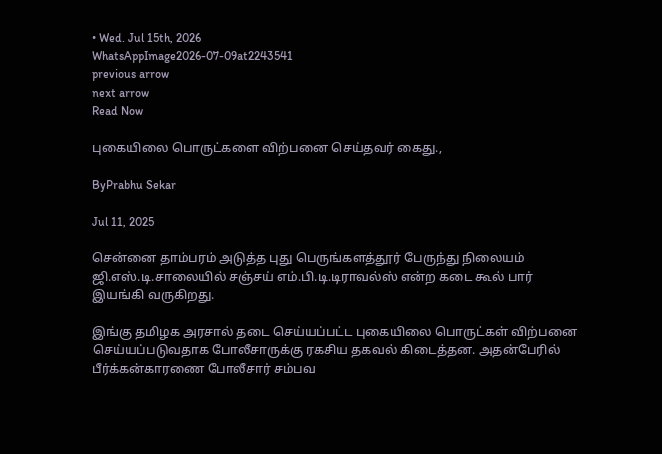• Wed. Jul 15th, 2026
WhatsAppImage2026-07-09at2243541
previous arrow
next arrow
Read Now

புகையிலை பொருட்களை விற்பனை செய்தவர் கைது.,

ByPrabhu Sekar

Jul 11, 2025

சென்னை தாம்பரம் அடுத்த புது பெருங்களத்தூர் பேருந்து நிலையம் ஜி.எஸ்.டி.சாலையில் சஞ்சய் எம்.பி.டி.டிராவல்ஸ் என்ற கடை கூல் பார் இயங்கி வருகிறது.

இங்கு தமிழக அரசால் தடை செய்யப்பட்ட புகையிலை பொருட்கள் விற்பனை செய்யப்படுவதாக போலீசாருக்கு ரகசிய தகவல் கிடைத்தன. அதன்பேரில் பீர்க்கன்காரணை போலீசார் சம்பவ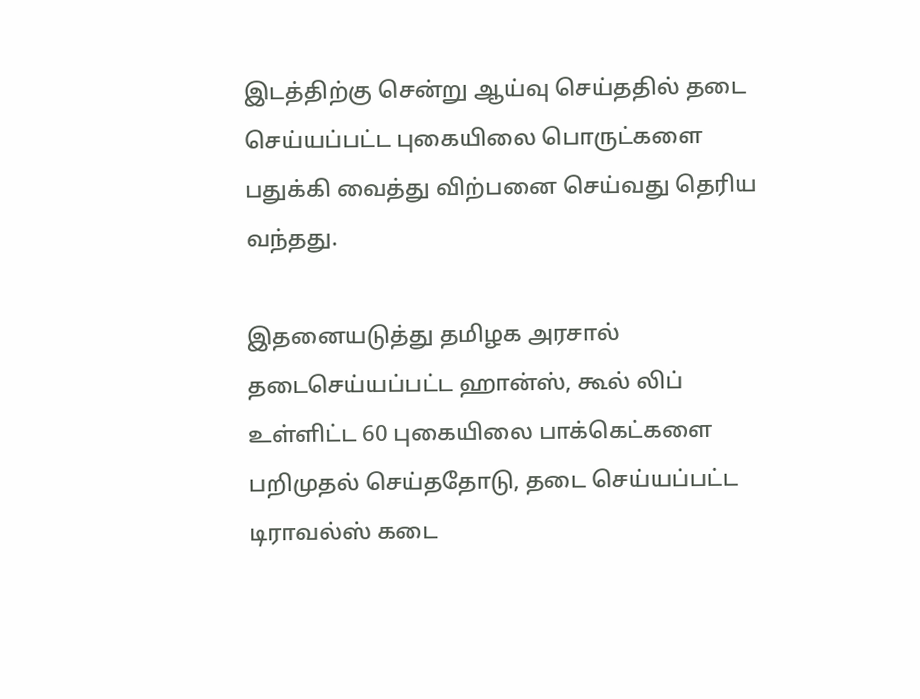இடத்திற்கு சென்று ஆய்வு செய்ததில் தடை செய்யப்பட்ட புகையிலை பொருட்களை பதுக்கி வைத்து விற்பனை செய்வது தெரிய வந்தது.

இதனையடுத்து தமிழக அரசால் தடைசெய்யப்பட்ட ஹான்ஸ், கூல் லிப் உள்ளிட்ட 60 புகையிலை பாக்கெட்களை பறிமுதல் செய்ததோடு, தடை செய்யப்பட்ட டிராவல்ஸ் கடை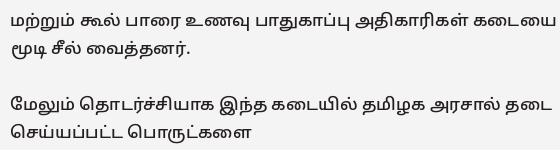மற்றும் கூல் பாரை உணவு பாதுகாப்பு அதிகாரிகள் கடையை மூடி சீல் வைத்தனர்.

மேலும் தொடர்ச்சியாக இந்த கடையில் தமிழக அரசால் தடை செய்யப்பட்ட பொருட்களை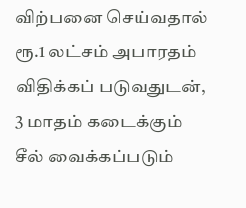விற்பனை செய்வதால் ரூ.1 லட்சம் அபாரதம் விதிக்கப் படுவதுடன், 3 மாதம் கடைக்கும் சீல் வைக்கப்படும்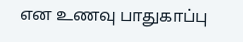என உணவு பாதுகாப்பு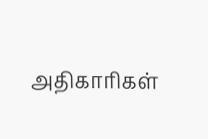அதிகாரிகள்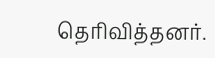தெரிவித்தனர்.